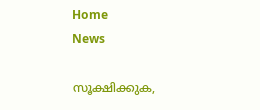Home
News

സൂക്ഷിക്കുക,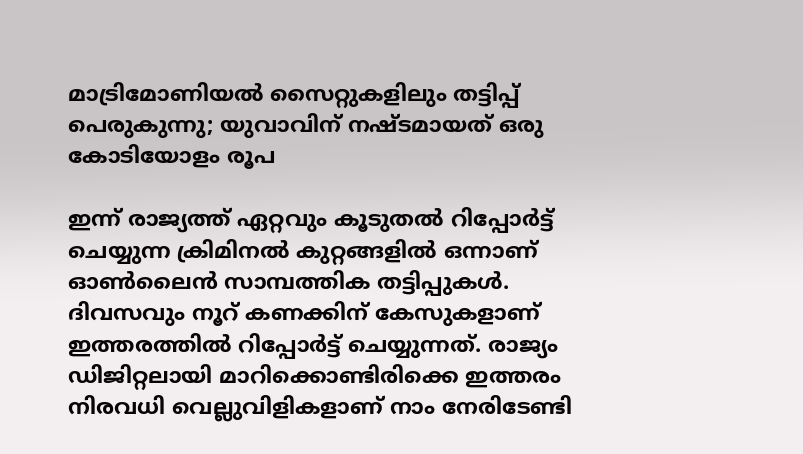മാട്രിമോണിയൽ സൈറ്റുകളിലും തട്ടിപ്പ് പെരുകുന്നു; യുവാവിന് നഷ്ടമായത് ഒരു കോടിയോളം രൂപ

ഇന്ന് രാജ്യത്ത് ഏറ്റവും കൂടുതൽ റിപ്പോർട്ട് ചെയ്യുന്ന ക്രിമിനൽ കുറ്റങ്ങളിൽ ഒന്നാണ് ഓൺലൈൻ സാമ്പത്തിക തട്ടിപ്പുകൾ. ദിവസവും നൂറ് കണക്കിന് കേസുകളാണ് ഇത്തരത്തിൽ റിപ്പോർട്ട് ചെയ്യുന്നത്. രാജ്യം ഡിജിറ്റലായി മാറിക്കൊണ്ടിരിക്കെ ഇത്തരം നിരവധി വെല്ലുവിളികളാണ് നാം നേരിടേണ്ടി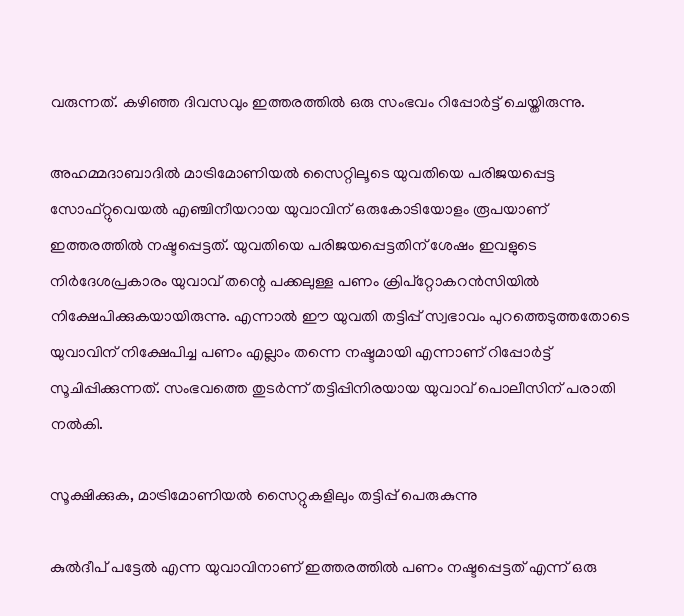വരുന്നത്. കഴിഞ്ഞ ദിവസവും ഇത്തരത്തിൽ ഒരു സംഭവം റിപ്പോർട്ട് ചെയ്തിരുന്നു.

അഹമ്മദാബാദിൽ മാട്രിമോണിയൽ സൈറ്റിലൂടെ യുവതിയെ പരിജയപ്പെട്ട സോഫ്റ്റുവെയൽ എഞ്ചിനീയറായ യുവാവിന് ഒരുകോടിയോളം രൂപയാണ് ഇത്തരത്തിൽ നഷ്ടപ്പെട്ടത്. യുവതിയെ പരിജയപ്പെട്ടതിന് ശേഷം ഇവളുടെ നിർദേശപ്രകാരം യുവാവ് തന്റെ പക്കലുള്ള പണം ക്രിപ്‌റ്റോകറൻസിയിൽ നിക്ഷേപിക്കുകയായിരുന്നു. എന്നാൽ ഈ യുവതി തട്ടിപ്പ് സ്വഭാവം പുറത്തെടുത്തതോടെ യുവാവിന് നിക്ഷേപിച്ച പണം എല്ലാം തന്നെ നഷ്ടമായി എന്നാണ് റിപ്പോർട്ട് സൂചിപ്പിക്കുന്നത്. സംഭവത്തെ തുടർന്ന് തട്ടിപ്പിനിരയായ യുവാവ് പൊലീസിന് പരാതി നൽകി.

സൂക്ഷിക്കുക, മാട്രിമോണിയൽ സൈറ്റുകളിലും തട്ടിപ്പ് പെരുകുന്നു

കുൽദീപ് പട്ടേൽ എന്ന യുവാവിനാണ് ഇത്തരത്തിൽ പണം നഷ്ടപ്പെട്ടത് എന്ന് ഒരു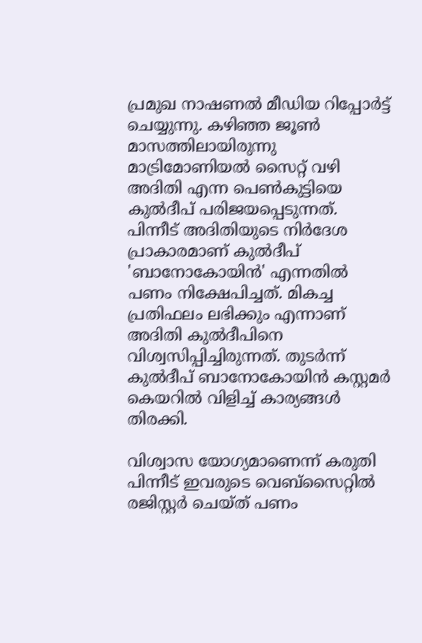പ്രമുഖ നാഷണൽ മീഡിയ റിപ്പോർ‌ട്ട് ചെയ്യുന്നു. കഴിഞ്ഞ ജൂൺ മാസത്തിലായിരുന്നു മാട്രിമോണിയൽ സൈറ്റ് വഴി അദിതി എന്ന പെൺകുട്ടിയെ കുൽദീപ് പരിജയപ്പെടുന്നത്. പിന്നീട് അദിതിയുടെ നിർദേശ പ്രാകാരമാണ് കുൽദീപ് 'ബാനോകോയിൻ' എന്നതിൽ പണം നിക്ഷേപിച്ചത്. മികച്ച പ്രതിഫലം ലഭിക്കും എന്നാണ് അദിതി കുൽദീപിനെ വിശ്വസിപ്പിച്ചിരുന്നത്. തുടർന്ന് കുൽദീപ് ബാനോകോയിൻ കസ്റ്റമർ കെയറിൽ വിളിച്ച് കാര്യങ്ങൾ തിരക്കി.

വിശ്വാസ യോഗ്യമാണെന്ന് കരുതി പിന്നീട് ഇവരുടെ വെബ്സൈറ്റിൽ രജിസ്റ്റർ ചെയ്ത് പണം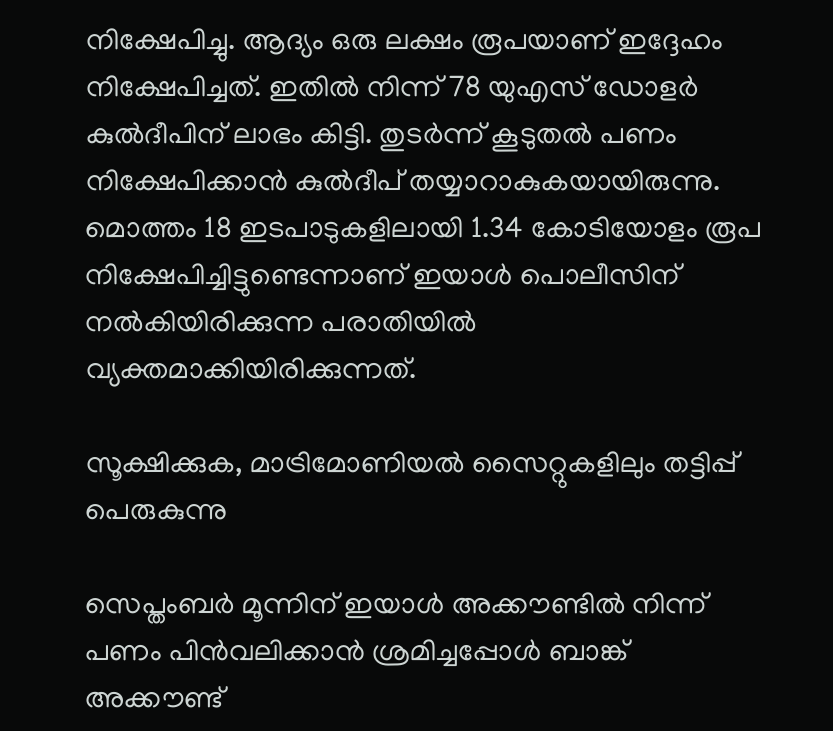നിക്ഷേപിച്ചു. ആദ്യം ഒരു ലക്ഷം രൂപയാണ് ഇദ്ദേഹം നിക്ഷേപിച്ചത്. ഇതിൽ നിന്ന് 78 യുഎസ് ഡോളർ കുൽദീപിന് ലാഭം കിട്ടി. തുടർന്ന് കൂടുതൽ പണം നിക്ഷേപിക്കാൻ കുൽദീപ് തയ്യാറാകുകയായിരുന്നു. മൊത്തം 18 ഇടപാടുകളിലായി 1.34 കോടിയോളം രൂപ നിക്ഷേപിച്ചിട്ടുണ്ടെന്നാണ് ഇയാൾ പൊലീസിന് നൽകിയിരിക്കുന്ന പരാതിയിൽ വ്യക്തമാക്കിയിരിക്കുന്നത്.

സൂക്ഷിക്കുക, മാട്രിമോണിയൽ സൈറ്റുകളിലും തട്ടിപ്പ് പെരുകുന്നു

സെപ്തംബർ മൂന്നിന് ഇയാൾ അക്കൗണ്ടിൽ നിന്ന് പണം പിൻവലിക്കാൻ ശ്രമിച്ചപ്പോൾ ബാങ്ക് അക്കൗണ്ട്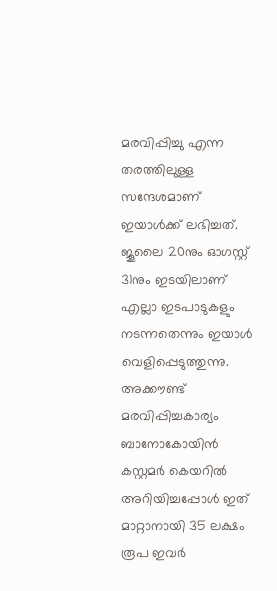മരവിപ്പിച്ചു എന്ന തരത്തിലുള്ള സന്ദേശമാണ് ഇയാൾക്ക് ലഭിച്ചത്. ജൂലൈ 20നും ഓഗസ്റ്റ് 31നും ഇടയിലാണ് എല്ലാ ഇടപാടുകളും നടന്നതെന്നും ഇയാൾ വെളിപ്പെടുത്തുന്നു. അക്കൗണ്ട് മരവിപ്പിച്ചകാര്യം ബാനോകോയിൻ കസ്റ്റമർ കെയറിൽ അറിയിച്ചപ്പോൾ ഇത് മാറ്റാനായി 35 ലക്ഷം രൂപ ഇവർ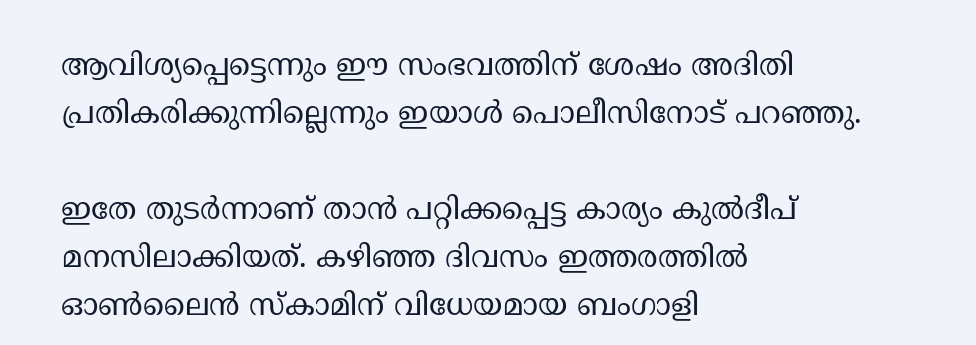ആവിശ്യപ്പെട്ടെന്നും ഈ സംഭവത്തിന് ശേഷം അദിതി പ്രതികരിക്കുന്നില്ലെന്നും ഇയാൾ പൊലീസിനോട് പറഞ്ഞു.

ഇതേ തുടർന്നാണ് താൻ പറ്റിക്കപ്പെട്ട കാര്യം കുൽദീപ് മനസിലാക്കിയത്. കഴിഞ്ഞ ദിവസം ഇത്തരത്തിൽ ഓൺലൈൻ സ്കാമിന് വിധേയമായ ബംഗാളി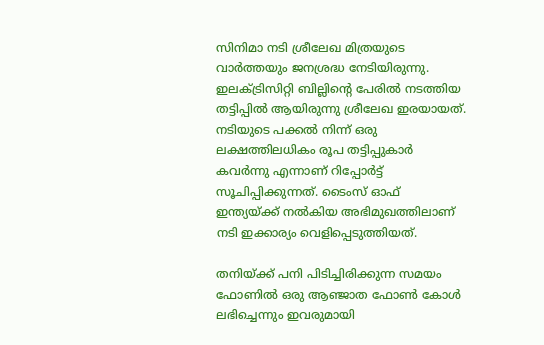സിനിമാ നടി ശ്രീലേഖ മിത്രയുടെ വാർത്തയും ജനശ്രദ്ധ നേടിയിരുന്നു. ഇലക്ട്രിസിറ്റി ബില്ലിന്റെ പേരിൽ നടത്തിയ തട്ടിപ്പിൽ ആയിരുന്നു ശ്രീലേഖ ഇരയായത്. നടിയുടെ പക്കൽ നിന്ന് ഒരു ലക്ഷത്തിലധികം രൂപ തട്ടിപ്പുകാർ കവർന്നു എന്നാണ് റിപ്പോർട്ട് സൂചിപ്പിക്കുന്നത്. ടൈംസ് ഓഫ് ഇന്ത്യയ്ക്ക് നൽകിയ അഭിമുഖത്തിലാണ് നടി ഇക്കാര്യം വെളിപ്പെടുത്തിയത്.

തനിയ്ക്ക് പനി പിടിച്ചിരിക്കുന്ന സമയം ഫോണിൽ ഒരു ആഞ്ജാത ഫോൺ കോൾ ലഭിച്ചെന്നും ഇവരുമായി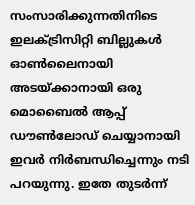സംസാരിക്കുന്നതിനിടെ ഇലക്ട്രിസിറ്റി ബില്ലുകൾ ഓൺലൈനായി അടയ്ക്കാനായി ഒരു മൊബൈൽ ആപ്പ് ഡൗൺലോഡ് ചെയ്യാനായി ഇവർ നിർബന്ധിച്ചെന്നും നടി പറയുന്നു. ഇതേ തുടർന്ന്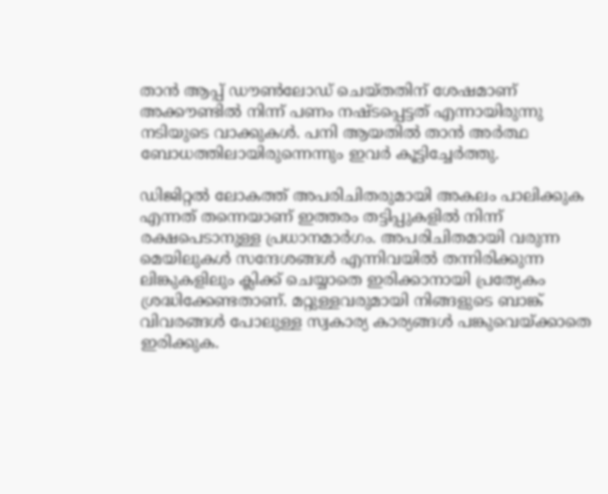താൻ ആപ്പ് ഡൗൺലോഡ് ചെയ്തതിന് ശേഷമാണ് അക്കൗണ്ടിൽ നിന്ന് പണം നഷ്ടപ്പെട്ടത് എന്നായിരുന്നു നടിയുടെ വാക്കുകൾ. പനി ആയതിൽ താൻ അർത്ഥ ബോധത്തിലായിരുന്നെന്നും ഇവർ കൂട്ടിച്ചേർത്തു.

ഡിജിറ്റൽ ലോകത്ത് അപരിചിതരുമായി അകലം പാലിക്കുക എന്നത് തന്നെയാണ് ഇത്തരം തട്ടിപ്പുകളിൽ നിന്ന് രക്ഷപെടാനുള്ള പ്രധാനമാർഗം. അപരിചിതമായി വരുന്ന മെയിലുകൾ സന്ദേശങ്ങൾ എന്നിവയിൽ തന്നിരിക്കുന്ന ലിങ്കുകളിലും ക്ലിക്ക് ചെയ്യാതെ ഇരിക്കാനായി പ്രത്യേകം ശ്രദ്ധിക്കേണ്ടതാണ്. മറ്റുള്ളവരുമായി നിങ്ങളുടെ ബാങ്ക് വിവരങ്ങൾ പോലുള്ള സ്വകാര്യ കാര്യങ്ങൾ പങ്കുവെയ്ക്കാതെ ഇരിക്കുക.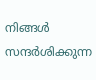നിങ്ങൾ സന്ദർശിക്കുന്ന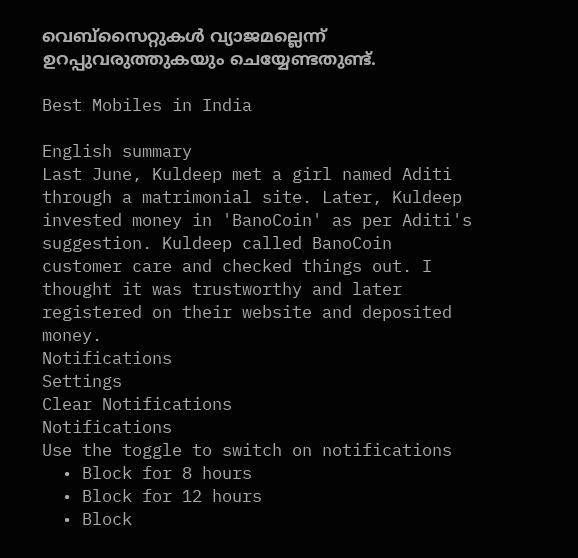വെബ്സൈറ്റുകൾ വ്യാജമല്ലെന്ന് ഉറപ്പുവരുത്തുകയും ചെയ്യേണ്ടതുണ്ട്.

Best Mobiles in India

English summary
Last June, Kuldeep met a girl named Aditi through a matrimonial site. Later, Kuldeep invested money in 'BanoCoin' as per Aditi's suggestion. Kuldeep called BanoCoin customer care and checked things out. I thought it was trustworthy and later registered on their website and deposited money.
Notifications
Settings
Clear Notifications
Notifications
Use the toggle to switch on notifications
  • Block for 8 hours
  • Block for 12 hours
  • Block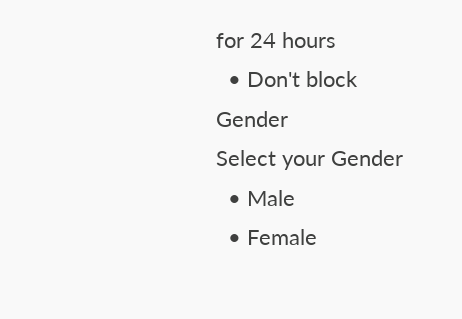for 24 hours
  • Don't block
Gender
Select your Gender
  • Male
  • Female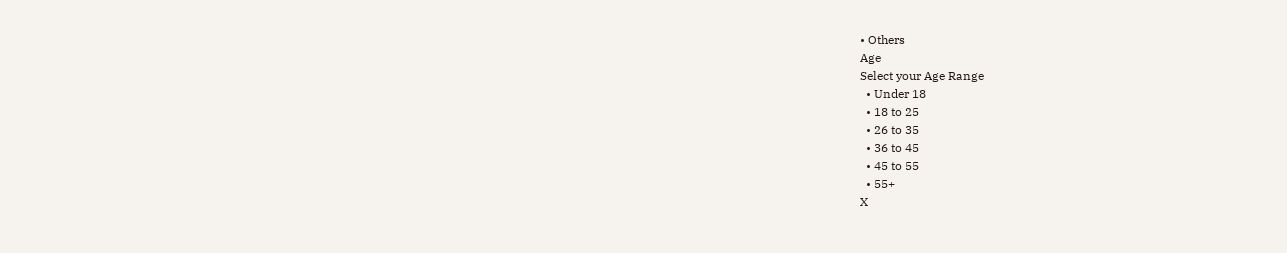• Others
Age
Select your Age Range
  • Under 18
  • 18 to 25
  • 26 to 35
  • 36 to 45
  • 45 to 55
  • 55+
X